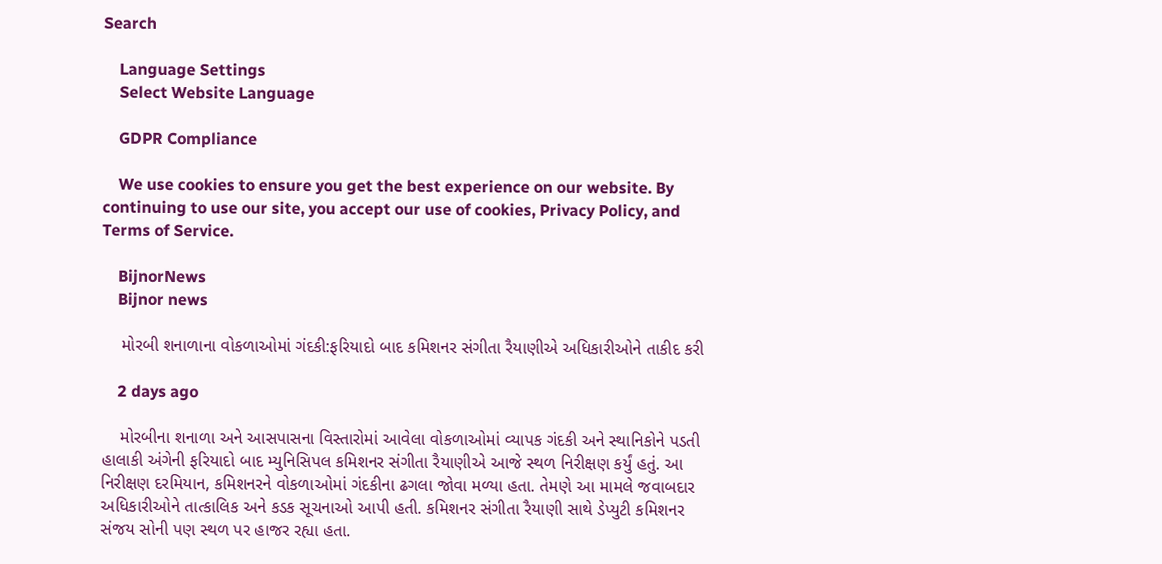Search

    Language Settings
    Select Website Language

    GDPR Compliance

    We use cookies to ensure you get the best experience on our website. By continuing to use our site, you accept our use of cookies, Privacy Policy, and Terms of Service.

    BijnorNews
    Bijnor news

    મોરબી શનાળાના વોકળાઓમાં ગંદકી:ફરિયાદો બાદ કમિશનર સંગીતા રૈયાણીએ અધિકારીઓને તાકીદ કરી

    2 days ago

    મોરબીના શનાળા અને આસપાસના વિસ્તારોમાં આવેલા વોકળાઓમાં વ્યાપક ગંદકી અને સ્થાનિકોને પડતી હાલાકી અંગેની ફરિયાદો બાદ મ્યુનિસિપલ કમિશનર સંગીતા રૈયાણીએ આજે સ્થળ નિરીક્ષણ કર્યું હતું. આ નિરીક્ષણ દરમિયાન, કમિશનરને વોકળાઓમાં ગંદકીના ઢગલા જોવા મળ્યા હતા. તેમણે આ મામલે જવાબદાર અધિકારીઓને તાત્કાલિક અને કડક સૂચનાઓ આપી હતી. કમિશનર સંગીતા રૈયાણી સાથે ડેપ્યુટી કમિશનર સંજય સોની પણ સ્થળ પર હાજર રહ્યા હતા.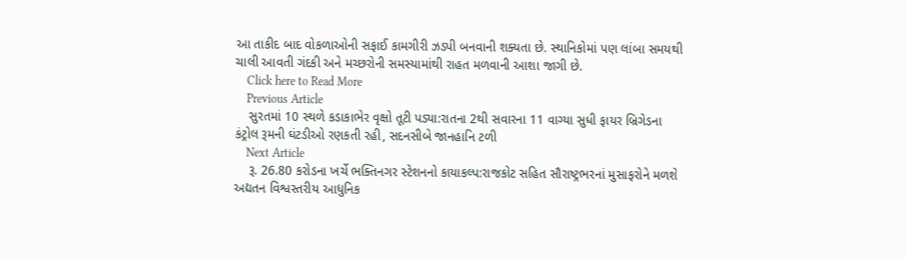આ તાકીદ બાદ વોકળાઓની સફાઈ કામગીરી ઝડપી બનવાની શક્યતા છે. સ્થાનિકોમાં પણ લાંબા સમયથી ચાલી આવતી ગંદકી અને મચ્છરોની સમસ્યામાંથી રાહત મળવાની આશા જાગી છે.
    Click here to Read More
    Previous Article
    સુરતમાં 10 સ્થળે કડાકાભેર વૃક્ષો તૂટી પડ્યા:રાતના 2થી સવારના 11 વાગ્યા સુધી ફાયર બ્રિગેડના કંટ્રોલ રૂમની ઘંટડીઓ રણકતી રહી, સદનસીબે જાનહાનિ ટળી
    Next Article
    રૂ. 26.80 કરોડના ખર્ચે ભક્તિનગર સ્ટેશનનો કાયાકલ્પ:રાજકોટ સહિત સૌરાષ્ટ્રભરનાં મુસાફરોને મળશે અદ્યતન વિશ્વસ્તરીય આધુનિક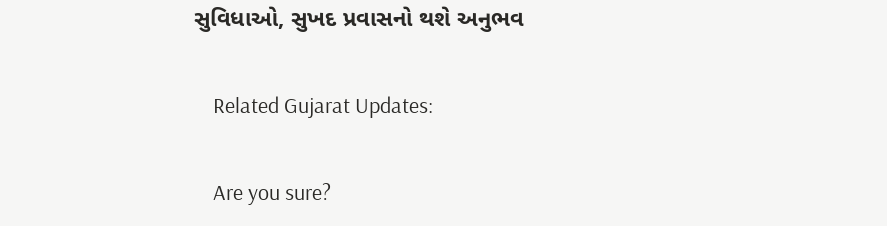સુવિધાઓ, સુખદ પ્રવાસનો થશે અનુભવ

    Related Gujarat Updates:

    Are you sure?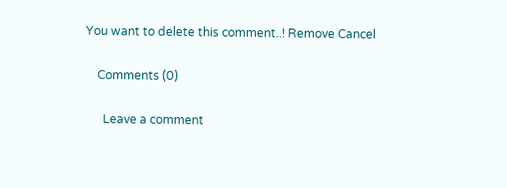You want to delete this comment..! Remove Cancel

    Comments (0)

      Leave a comment